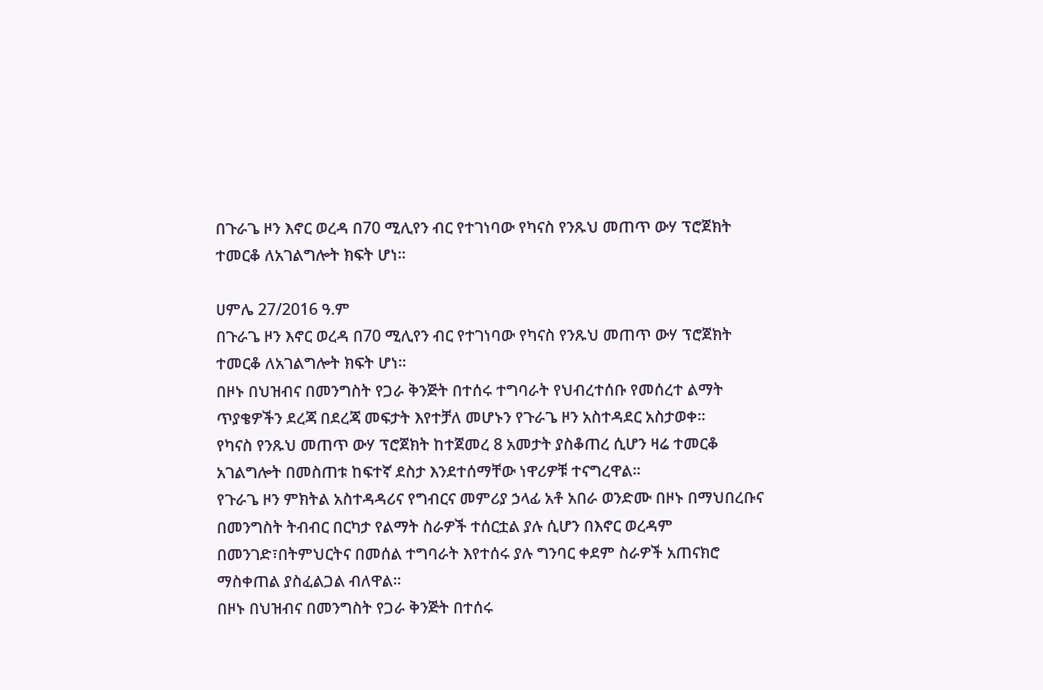በጉራጌ ዞን እኖር ወረዳ በ70 ሚሊየን ብር የተገነባው የካናስ የንጹህ መጠጥ ውሃ ፕሮጀክት ተመርቆ ለአገልግሎት ክፍት ሆነ።

ሀምሌ 27/2016 ዓ.ም
በጉራጌ ዞን እኖር ወረዳ በ70 ሚሊየን ብር የተገነባው የካናስ የንጹህ መጠጥ ውሃ ፕሮጀክት ተመርቆ ለአገልግሎት ክፍት ሆነ።
በዞኑ በህዝብና በመንግስት የጋራ ቅንጅት በተሰሩ ተግባራት የህብረተሰቡ የመሰረተ ልማት ጥያቄዎችን ደረጃ በደረጃ መፍታት እየተቻለ መሆኑን የጉራጌ ዞን አስተዳደር አስታወቀ።
የካናስ የንጹህ መጠጥ ውሃ ፕሮጀክት ከተጀመረ 8 አመታት ያስቆጠረ ሲሆን ዛሬ ተመርቆ አገልግሎት በመስጠቱ ከፍተኛ ደስታ እንደተሰማቸው ነዋሪዎቹ ተናግረዋል።
የጉራጌ ዞን ምክትል አስተዳዳሪና የግብርና መምሪያ ኃላፊ አቶ አበራ ወንድሙ በዞኑ በማህበረቡና በመንግስት ትብብር በርካታ የልማት ስራዎች ተሰርቷል ያሉ ሲሆን በእኖር ወረዳም በመንገድ፣በትምህርትና በመሰል ተግባራት እየተሰሩ ያሉ ግንባር ቀደም ስራዎች አጠናክሮ ማስቀጠል ያስፈልጋል ብለዋል።
በዞኑ በህዝብና በመንግስት የጋራ ቅንጅት በተሰሩ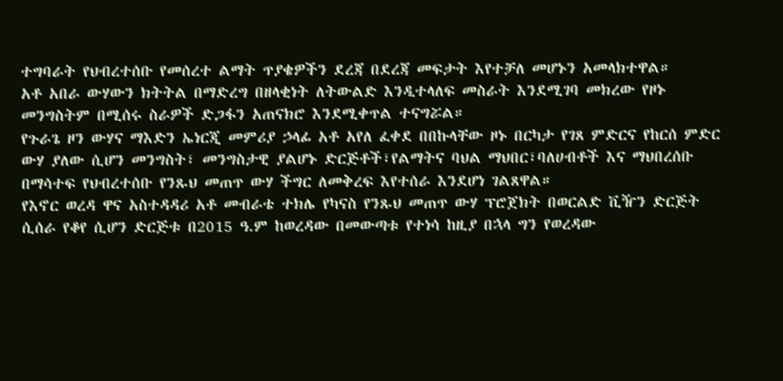ተግባራት የህብረተሰቡ የመሰረተ ልማት ጥያቄዎችን ደረጃ በደረጃ መፍታት እየተቻለ መሆኑን አመላክተዋል።
አቶ አበራ ውሃውን ክትትል በማድረግ በዘላቂነት ለትውልድ እንዲተላለፍ መስራት እንደሚገባ መክረው የዞኑ መንግስትም በሚሰሩ ስራዎች ድጋፋን አጠናክሮ እንደሚቀጥል ተናግሯል።
የጉራጌ ዞን ውሃና ማእድን ኤነርጂ መምሪያ ኃላፊ አቶ አየለ ፈቀደ በበኩላቸው ዞኑ በርካታ የገጸ ምድርና የከርሰ ምድር ውሃ ያለው ሲሆን መንግስት፣ መንግስታዊ ያልሆኑ ድርጅቶች፣የልማትና ባህል ማህበር፣ባለሀብቶች እና ማህበረሰቡ በማሳተፍ የህብረተሰቡ የንጹህ መጠጥ ውሃ ችግር ለመቅረፍ እየተሰራ እንደሆነ ገልጸዋል።
የእኖር ወረዳ ዋና አስተዳዳሪ አቶ መብራቴ ተክሌ የካናስ የንጹህ መጠጥ ውሃ ፕሮጀክት በወርልድ ቪዥን ድርጅት ሲሰራ የቆየ ሲሆን ድርጅቱ በ2015 ዓ.ም ከወረዳው በመውጣቱ የተነሳ ከዚያ በኋላ ግን የወረዳው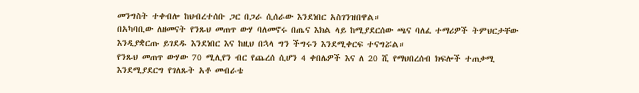መንግስት ተቀብሎ ከህብረተሰቡ ጋር በጋራ ሲሰራው እንደነበር አስገንዝበዋል።
በአካባቢው ለዘመናት የንጹህ መጠጥ ውሃ ባለመኖሩ በጤና እክል ላይ ከሚያደርሰው ጫና ባለፈ ተማሪዎች ትምህርታቸው እንዲያቋርጡ ይገደዱ እንደነበር እና ከዚህ በኋላ ግን ችግሩን እንደሚቀርፍ ተናግሯል።
የንጹህ መጠጥ ውሃው 70 ሚሊየን ብር የጨረሰ ሲሆን 4 ቀበሌዎች እና ለ 20 ሺ የማህበረሰብ ክፍሎች ተጠቃሚ እንደሚያደርግ የገለጹት አቶ መብራቴ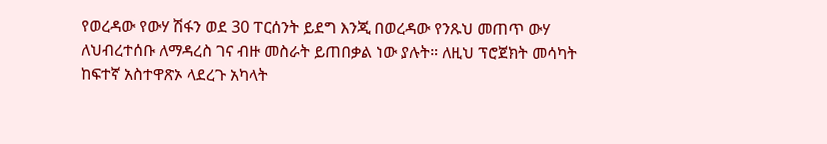የወረዳው የውሃ ሽፋን ወደ 30 ፐርሰንት ይደግ እንጂ በወረዳው የንጹህ መጠጥ ውሃ ለህብረተሰቡ ለማዳረስ ገና ብዙ መስራት ይጠበቃል ነው ያሉት። ለዚህ ፕሮጀክት መሳካት ከፍተኛ አስተዋጽኦ ላደረጉ አካላት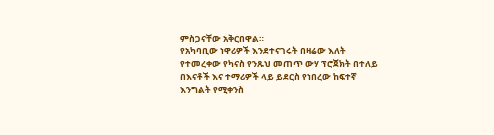ምስጋናቸው አቅርበዋል።
የአካባቢው ነዋሪዎች እንደተናገሩት በዛሬው እለት የተመረቀው የካናስ የንጹህ መጠጥ ውሃ ፕሮጀክት በተለይ በእናቶች እና ተማሪዎች ላይ ይደርስ የነበረው ከፍተኛ እንግልት የሚቀንስ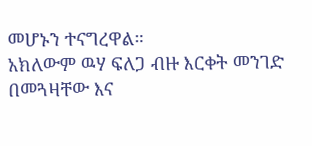መሆኑን ተናግረዋል።
አክለውም ዉሃ ፍለጋ ብዙ እርቀት መንገድ በመጓዛቸው እና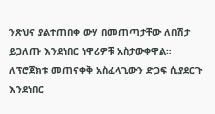ንጽህና ያልተጠበቀ ውሃ በመጠጣታቸው ለበሽታ ይጋለጡ እንደነበር ነዋሪዎቹ አስታውቀዋል።
ለፕሮጀክቱ መጠናቀቅ አስፈላጊውን ድጋፍ ሲያደርጉ እንደነበር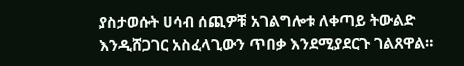ያስታወሱት ሀሳብ ሰጪዎቹ አገልግሎቱ ለቀጣይ ትውልድ እንዲሸጋገር አስፈላጊውን ጥበቃ እንደሚያደርጉ ገልጸዋል።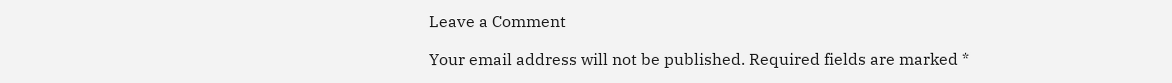Leave a Comment

Your email address will not be published. Required fields are marked *